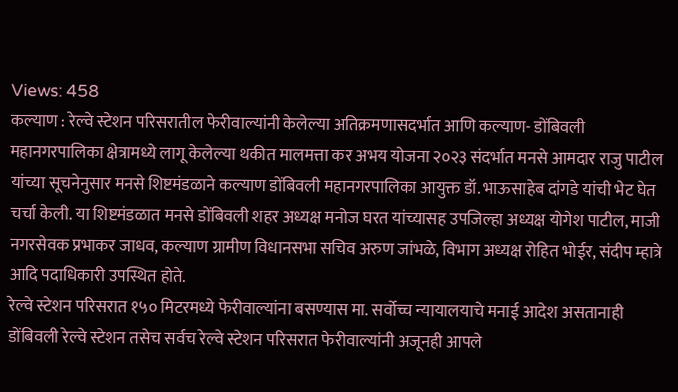Views: 458
कल्याण : रेल्वे स्टेशन परिसरातील फेरीवाल्यांनी केलेल्या अतिक्रमणासदर्भात आणि कल्याण- डोंबिवली महानगरपालिका क्षेत्रामध्ये लागू केलेल्या थकीत मालमत्ता कर अभय योजना २०२३ संदर्भात मनसे आमदार राजु पाटील यांच्या सूचनेनुसार मनसे शिष्टमंडळाने कल्याण डोंबिवली महानगरपालिका आयुक्त डॉ. भाऊसाहेब दांगडे यांची भेट घेत चर्चा केली. या शिष्टमंडळात मनसे डोंबिवली शहर अध्यक्ष मनोज घरत यांच्यासह उपजिल्हा अध्यक्ष योगेश पाटील, माजी नगरसेवक प्रभाकर जाधव, कल्याण ग्रामीण विधानसभा सचिव अरुण जांभळे, विभाग अध्यक्ष रोहित भोईर, संदीप म्हात्रे आदि पदाधिकारी उपस्थित होते.
रेल्वे स्टेशन परिसरात १५० मिटरमध्ये फेरीवाल्यांना बसण्यास मा. सर्वोच्च न्यायालयाचे मनाई आदेश असतानाही डोंबिवली रेल्वे स्टेशन तसेच सर्वच रेल्वे स्टेशन परिसरात फेरीवाल्यांनी अजूनही आपले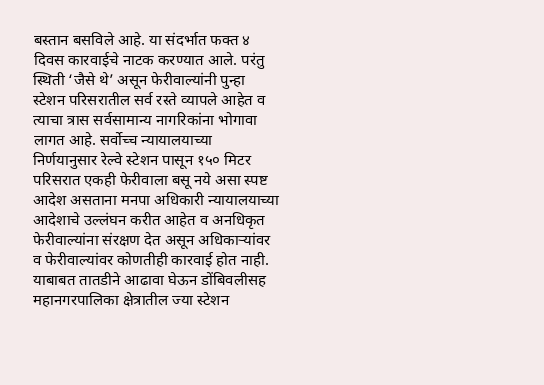बस्तान बसविले आहे. या संदर्भात फक्त ४ दिवस कारवाईचे नाटक करण्यात आले. परंतु स्थिती ‘जैसे थे’ असून फेरीवाल्यांनी पुन्हा स्टेशन परिसरातील सर्व रस्ते व्यापले आहेत व त्याचा त्रास सर्वसामान्य नागरिकांना भोगावा लागत आहे. सर्वोच्च न्यायालयाच्या निर्णयानुसार रेल्वे स्टेशन पासून १५० मिटर परिसरात एकही फेरीवाला बसू नये असा स्पष्ट आदेश असताना मनपा अधिकारी न्यायालयाच्या आदेशाचे उल्लंघन करीत आहेत व अनधिकृत फेरीवाल्यांना संरक्षण देत असून अधिकाऱ्यांवर व फेरीवाल्यांवर कोणतीही कारवाई होत नाही. याबाबत तातडीने आढावा घेऊन डोंबिवलीसह महानगरपालिका क्षेत्रातील ज्या स्टेशन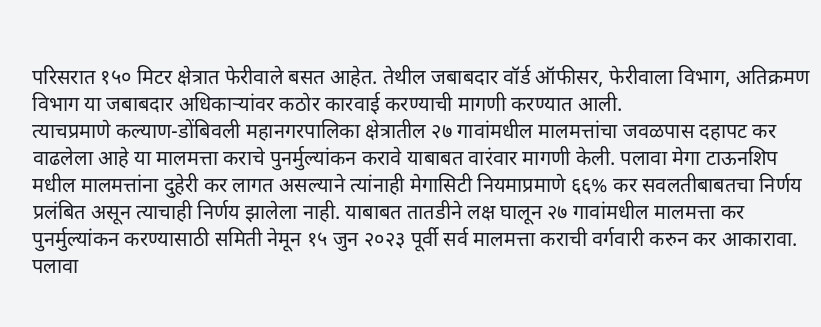परिसरात १५० मिटर क्षेत्रात फेरीवाले बसत आहेत. तेथील जबाबदार वॉर्ड ऑफीसर, फेरीवाला विभाग, अतिक्रमण विभाग या जबाबदार अधिकाऱ्यांवर कठोर कारवाई करण्याची मागणी करण्यात आली.
त्याचप्रमाणे कल्याण-डोंबिवली महानगरपालिका क्षेत्रातील २७ गावांमधील मालमत्तांचा जवळपास दहापट कर वाढलेला आहे या मालमत्ता कराचे पुनर्मुल्यांकन करावे याबाबत वारंवार मागणी केली. पलावा मेगा टाऊनशिप मधील मालमत्तांना दुहेरी कर लागत असल्याने त्यांनाही मेगासिटी नियमाप्रमाणे ६६% कर सवलतीबाबतचा निर्णय प्रलंबित असून त्याचाही निर्णय झालेला नाही. याबाबत तातडीने लक्ष घालून २७ गावांमधील मालमत्ता कर पुनर्मुल्यांकन करण्यासाठी समिती नेमून १५ जुन २०२३ पूर्वी सर्व मालमत्ता कराची वर्गवारी करुन कर आकारावा. पलावा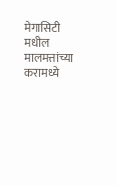मेगासिटी मधील मालमत्तांच्या करामध्ये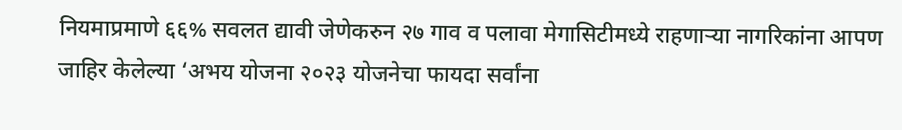नियमाप्रमाणे ६६% सवलत द्यावी जेणेकरुन २७ गाव व पलावा मेगासिटीमध्ये राहणाऱ्या नागरिकांना आपण जाहिर केलेल्या ‘अभय योजना २०२३ योजनेचा फायदा सर्वांना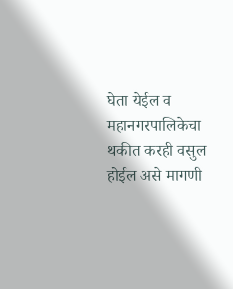घेता येईल व महानगरपालिकेचा थकीत करही वसुल होईल असे मागणी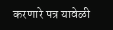करणारे पत्र यावेळी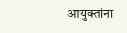आयुक्तांना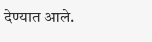देण्यात आले.